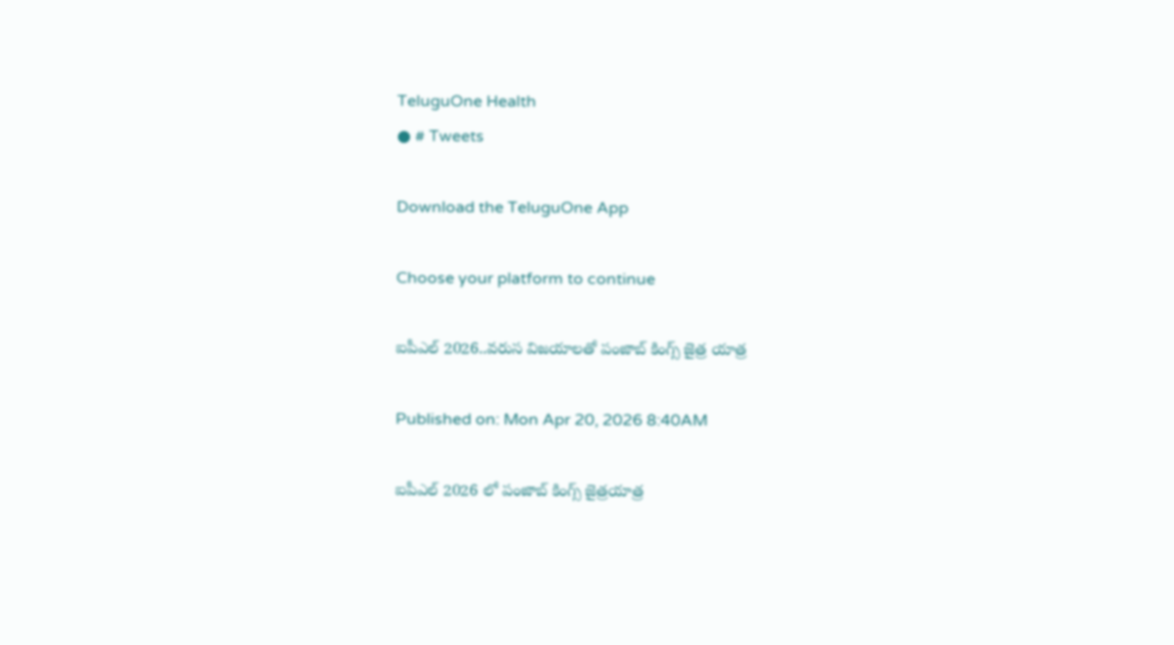TeluguOne Health
● # Tweets

Download the TeluguOne App

Choose your platform to continue

ఐపీఎల్ 2026..వరుస విజయాలతో పంజాబ్ కింగ్స్ జైత్ర యాత్ర

Published on: Mon Apr 20, 2026 8:40AM

ఐపీఎల్ 2026 లో పంజాబ్ కింగ్స్ జైత్రయాత్ర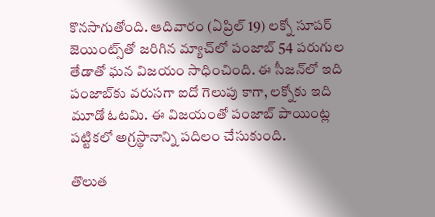కొనసాగుతోంది. ఆదివారం (ఏప్రిల్ 19) లక్నో సూపర్ జెయింట్స్‌తో జరిగిన మ్యాచ్‌లో పంజాబ్ 54 పరుగుల తేడాతో ఘన విజయం సాధించింది. ఈ సీజన్‌లో ఇది పంజాబ్‌కు వరుసగా ఐదో గెలుపు కాగా, లక్నోకు ఇది మూడో ఓటమి. ఈ విజయంతో పంజాబ్ పాయింట్ల పట్టికలో అగ్రస్థానాన్ని పదిలం చేసుకుంది.

తొలుత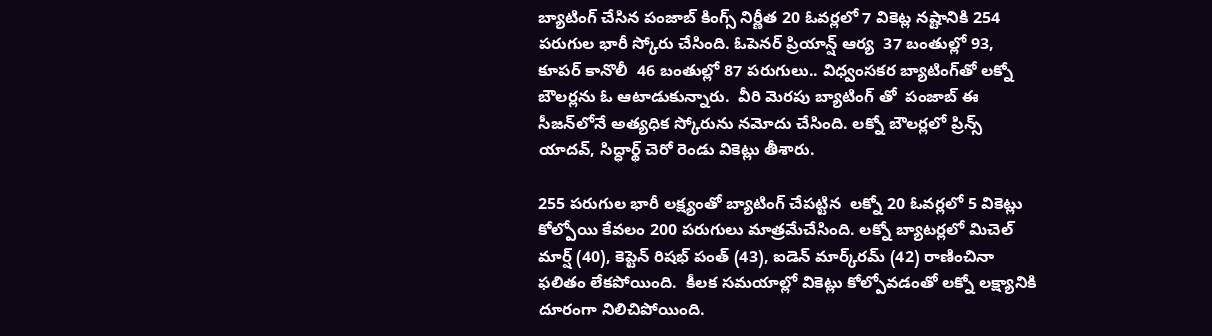బ్యాటింగ్ చేసిన పంజాబ్ కింగ్స్ నిర్ణీత 20 ఓవర్లలో 7 వికెట్ల నష్టానికి 254 పరుగుల భారీ స్కోరు చేసింది. ఓపెనర్ ప్రియాన్ష్ ఆర్య  37 బంతుల్లో 93, కూపర్ కానొలీ  46 బంతుల్లో 87 పరుగులు.. విధ్వంసకర బ్యాటింగ్‌తో లక్నో బౌలర్లను ఓ ఆటాడుకున్నారు.  వీరి మెరపు బ్యాటింగ్ తో  పంజాబ్ ఈ సీజన్‌లోనే అత్యధిక స్కోరును నమోదు చేసింది. లక్నో బౌలర్లలో ప్రిన్స్ యాదవ్, సిద్ధార్థ్ చెరో రెండు వికెట్లు తీశారు.

255 పరుగుల భారీ లక్ష్యంతో బ్యాటింగ్ చేపట్టిన  లక్నో 20 ఓవర్లలో 5 వికెట్లు కోల్పోయి కేవలం 200 పరుగులు మాత్రమేచేసింది. లక్నో బ్యాటర్లలో మిచెల్ మార్ష్ (40), కెప్టెన్ రిషభ్ పంత్ (43), ఐడెన్ మార్క్‌రమ్ (42) రాణించినా ఫలితం లేకపోయింది.  కీలక సమయాల్లో వికెట్లు కోల్పోవడంతో లక్నో లక్ష్యానికి దూరంగా నిలిచిపోయింది.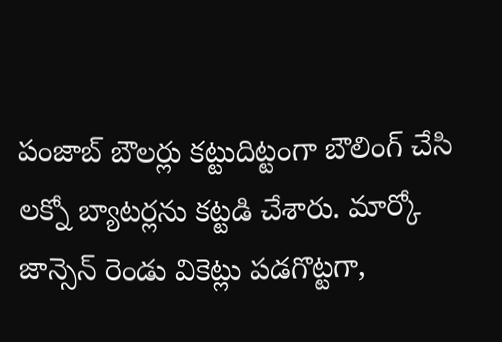పంజాబ్ బౌలర్లు కట్టుదిట్టంగా బౌలింగ్ చేసి లక్నో బ్యాటర్లను కట్టడి చేశారు. మార్కో జాన్సెన్ రెండు వికెట్లు పడగొట్టగా,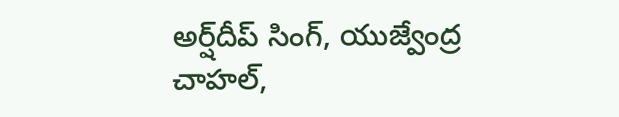అర్ష్‌దీప్ సింగ్, యుజ్వేంద్ర చాహల్,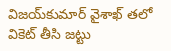విజయ్‌కుమార్ వైశాఖ్ తలో వికెట్ తీసి జట్టు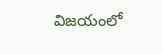విజయంలో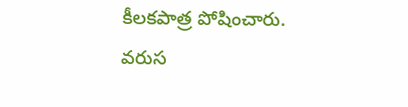కీలకపాత్ర పోషించారు. వరుస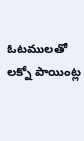ఓటములతో లక్నో పాయింట్ల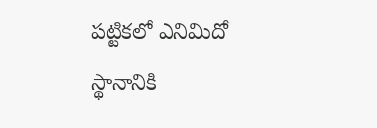పట్టికలో ఎనిమిదో స్థానానికి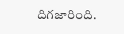దిగజారింది.